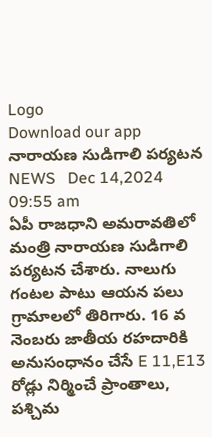Logo
Download our app
నారాయ‌ణ సుడిగాలి ప‌ర్య‌ట‌న
NEWS   Dec 14,2024 09:55 am
ఏపీ రాజ‌ధాని అమ‌రావ‌తిలో మంత్రి నారాయ‌ణ సుడిగాలి ప‌ర్య‌ట‌న చేశారు. నాలుగు గంట‌ల పాటు ఆయ‌న ప‌లు గ్రామాల‌లో తిరిగారు. 16 వ నెంబరు జాతీయ రహదారికి అనుసంధానం చేసే E 11,E13 రోడ్లు నిర్మించే ప్రాంతాలు, పశ్చిమ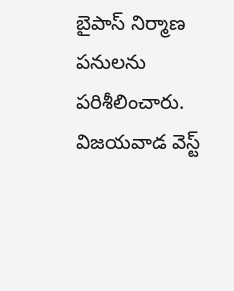బైపాస్ నిర్మాణ పనులను పరిశీలించారు. విజయవాడ వెస్ట్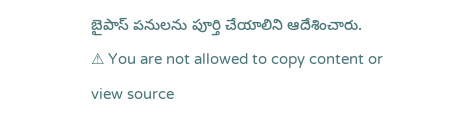బైపాస్ పనులను పూర్తి చేయాలిని ఆదేశించారు.
⚠ You are not allowed to copy content or view source